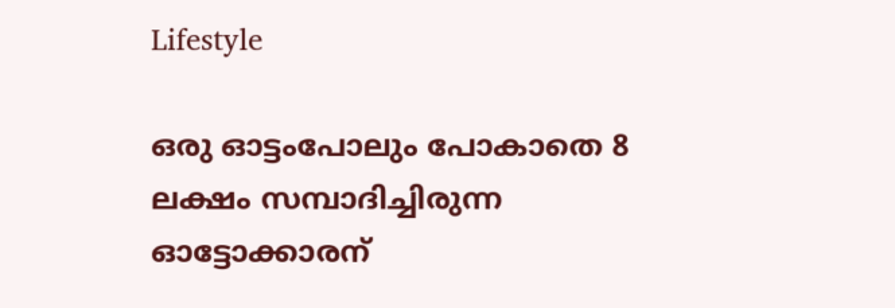Lifestyle

ഒരു ഓട്ടംപോലും പോകാതെ 8 ലക്ഷം സമ്പാദിച്ചിരുന്ന ഓട്ടോക്കാരന്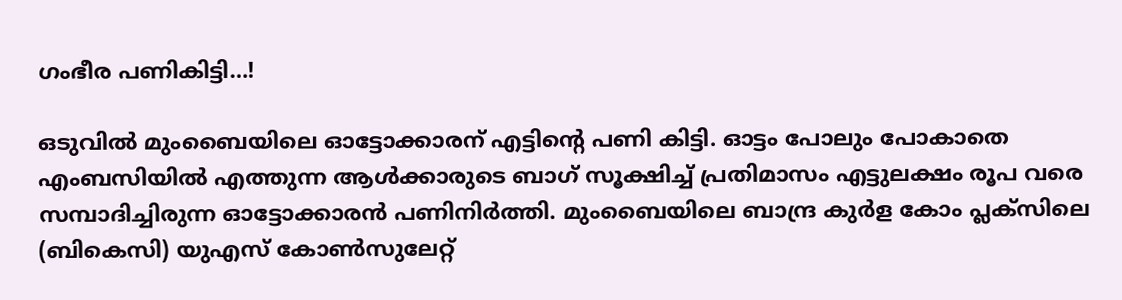ഗംഭീര പണികിട്ടി…!

ഒടുവില്‍ മുംബൈയിലെ ഓട്ടോക്കാരന് എട്ടിന്റെ പണി കിട്ടി. ഓട്ടം പോലും പോകാതെ എംബസിയില്‍ എത്തുന്ന ആള്‍ക്കാരുടെ ബാഗ് സൂക്ഷിച്ച് പ്രതിമാസം എട്ടുലക്ഷം രൂപ വരെ സമ്പാദിച്ചിരുന്ന ഓട്ടോക്കാരന്‍ പണിനിര്‍ത്തി. മുംബൈയിലെ ബാന്ദ്ര കുര്‍ള കോം പ്ലക്സിലെ (ബികെസി) യുഎസ് കോണ്‍സുലേറ്റ്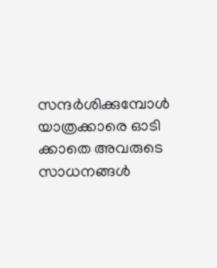സന്ദര്‍ശിക്കുമ്പോള്‍ യാത്രക്കാരെ ഓടി ക്കാതെ അവരുടെ സാധനങ്ങള്‍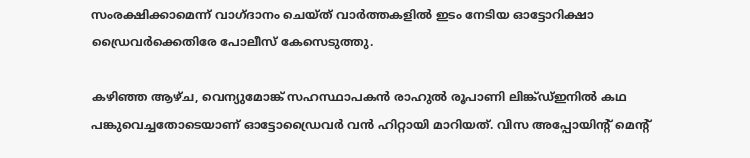സംരക്ഷിക്കാമെന്ന് വാഗ്ദാനം ചെയ്ത് വാര്‍ത്തകളില്‍ ഇടം നേടിയ ഓട്ടോറിക്ഷാ ഡ്രൈവര്‍ക്കെതിരേ പോലീസ് കേസെടുത്തു.

കഴിഞ്ഞ ആഴ്ച, വെന്യുമോങ്ക് സഹസ്ഥാപകന്‍ രാഹുല്‍ രൂപാണി ലിങ്ക്ഡ്ഇനില്‍ കഥ പങ്കുവെച്ചതോടെയാണ് ഓട്ടോഡ്രൈവര്‍ വന്‍ ഹിറ്റായി മാറിയത്. വിസ അപ്പോയിന്റ്‌ മെന്റ്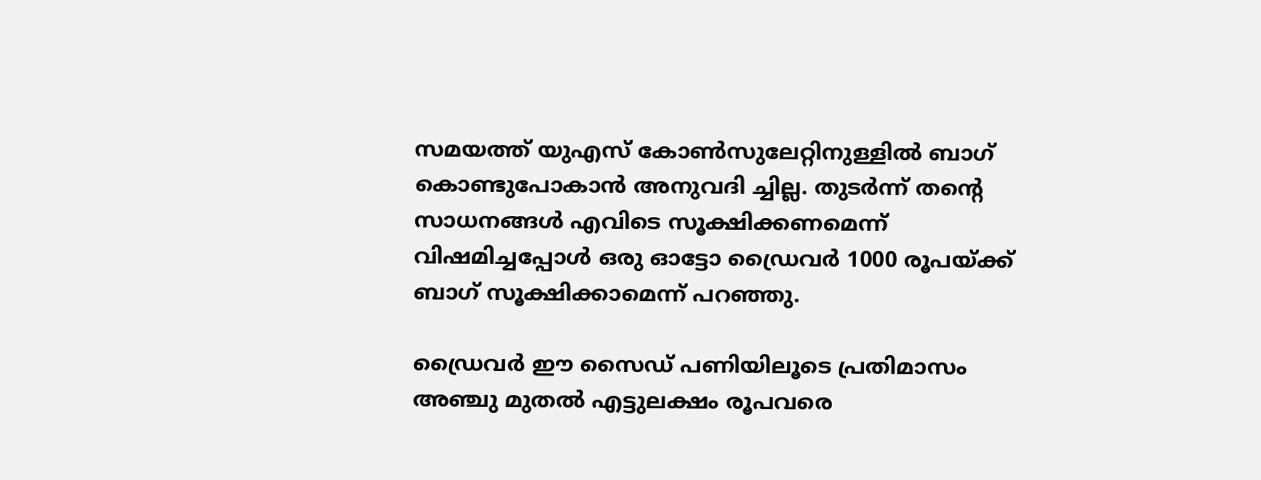സമയത്ത് യുഎസ് കോണ്‍സുലേറ്റിനുള്ളില്‍ ബാഗ് കൊണ്ടുപോകാന്‍ അനുവദി ച്ചില്ല. തുടര്‍ന്ന് തന്റെ സാധനങ്ങള്‍ എവിടെ സൂക്ഷിക്കണമെന്ന് വിഷമിച്ചപ്പോള്‍ ഒരു ഓട്ടോ ഡ്രൈവര്‍ 1000 രൂപയ്ക്ക് ബാഗ് സൂക്ഷിക്കാമെന്ന് പറഞ്ഞു.

ഡ്രൈവര്‍ ഈ സൈഡ് പണിയിലൂടെ പ്രതിമാസം അഞ്ചു മുതല്‍ എട്ടുലക്ഷം രൂപവരെ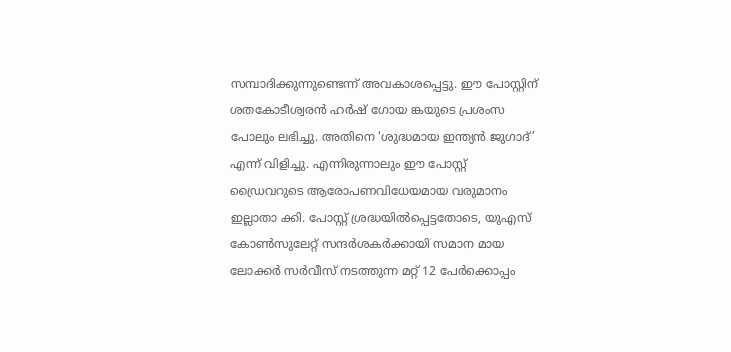സമ്പാദിക്കുന്നുണ്ടെന്ന് അവകാശപ്പെട്ടു. ഈ പോസ്റ്റിന് ശതകോടീശ്വരന്‍ ഹര്‍ഷ് ഗോയ ങ്കയുടെ പ്രശംസ പോലും ലഭിച്ചു. അതിനെ ‘ശുദ്ധമായ ഇന്ത്യന്‍ ജുഗാദ്’ എന്ന് വിളിച്ചു. എന്നിരുന്നാലും ഈ പോസ്റ്റ് ഡ്രൈവറുടെ ആരോപണവിധേയമായ വരുമാനം ഇല്ലാതാ ക്കി. പോസ്റ്റ് ശ്രദ്ധയില്‍പ്പെട്ടതോടെ, യുഎസ് കോണ്‍സുലേറ്റ് സന്ദര്‍ശകര്‍ക്കായി സമാന മായ ലോക്കര്‍ സര്‍വീസ് നടത്തുന്ന മറ്റ് 12 പേര്‍ക്കൊപ്പം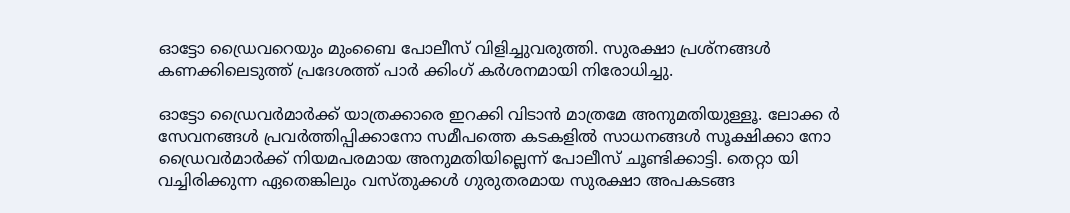ഓട്ടോ ഡ്രൈവറെയും മുംബൈ പോലീസ് വിളിച്ചുവരുത്തി. സുരക്ഷാ പ്രശ്നങ്ങള്‍ കണക്കിലെടുത്ത് പ്രദേശത്ത് പാര്‍ ക്കിംഗ് കര്‍ശനമായി നിരോധിച്ചു.

ഓട്ടോ ഡ്രൈവര്‍മാര്‍ക്ക് യാത്രക്കാരെ ഇറക്കി വിടാന്‍ മാത്രമേ അനുമതിയുള്ളൂ. ലോക്ക ര്‍ സേവനങ്ങള്‍ പ്രവര്‍ത്തിപ്പിക്കാനോ സമീപത്തെ കടകളില്‍ സാധനങ്ങള്‍ സൂക്ഷിക്കാ നോ ഡ്രൈവര്‍മാര്‍ക്ക് നിയമപരമായ അനുമതിയില്ലെന്ന് പോലീസ് ചൂണ്ടിക്കാട്ടി. തെറ്റാ യി വച്ചിരിക്കുന്ന ഏതെങ്കിലും വസ്തുക്കള്‍ ഗുരുതരമായ സുരക്ഷാ അപകടങ്ങ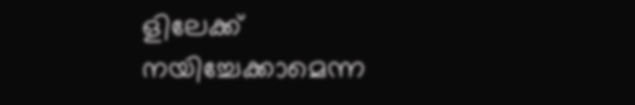ളിലേക്ക് നയിച്ചേക്കാമെന്ന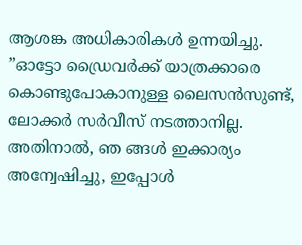ആശങ്ക അധികാരികള്‍ ഉന്നയിച്ചു. ”ഓട്ടോ ഡ്രൈവര്‍ക്ക് യാത്രക്കാരെ കൊണ്ടുപോകാനുള്ള ലൈസന്‍സുണ്ട്, ലോക്കര്‍ സര്‍വീസ് നടത്താനില്ല. അതിനാല്‍, ഞ ങ്ങള്‍ ഇക്കാര്യം അന്വേഷിച്ചു, ഇപ്പോള്‍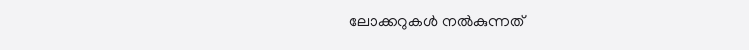ലോക്കറുകള്‍ നല്‍കുന്നത്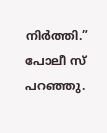നിര്‍ത്തി.” പോലീ സ് പറഞ്ഞു.